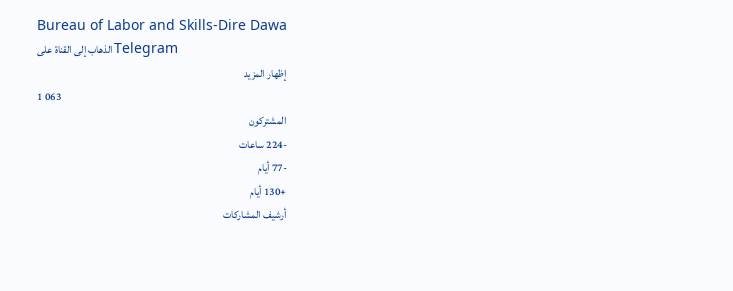Bureau of Labor and Skills-Dire Dawa
الذهاب إلى القناة على Telegram
إظهار المزيد
1 063
المشتركون
-224 ساعات
-77 أيام
+130 أيام
أرشيف المشاركات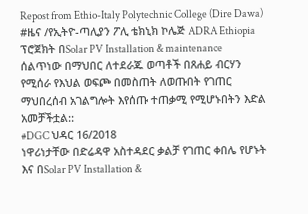Repost from Ethio-Italy Polytechnic College (Dire Dawa)
#ዜና /የኢትዮ-ጣሊያን ፖሊ ቴክኒክ ኮሌጅ ADRA Ethiopia ፕሮጀክት በSolar PV Installation & maintenance ሰልጥነው በማህበር ለተደራጁ ወጣቶች በጸሐይ ብርሃን የሚሰራ የእህል ወፍጮ በመስጠት ለወጡበት የገጠር ማህበረሰብ አገልግሎት እየሰጡ ተጠቃሚ የሚሆኑበትን እድል አመቻችቷል::
#DGC ህዳር 16/2018
ነዋሪነታቸው በድሬዳዋ አስተዳደር ቃልቻ የገጠር ቀበሌ የሆኑት እና በSolar PV Installation &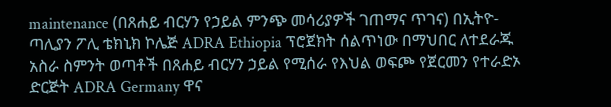maintenance (በጸሐይ ብርሃን የኃይል ምንጭ መሳሪያዎች ገጠማና ጥገና) በኢትዮ-ጣሊያን ፖሊ ቴክኒክ ኮሌጅ ADRA Ethiopia ፕሮጀክት ሰልጥነው በማህበር ለተደራጁ አስራ ስምንት ወጣቶች በጸሐይ ብርሃን ኃይል የሚሰራ የእህል ወፍጮ የጀርመን የተራድኦ ድርጅት ADRA Germany ዋና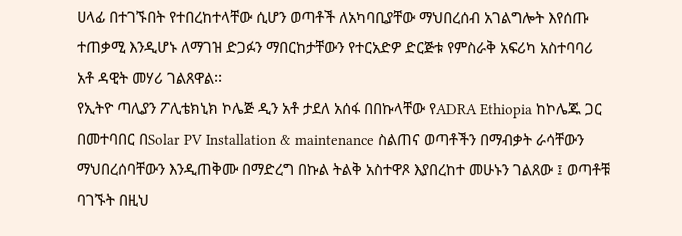ሀላፊ በተገኙበት የተበረከተላቸው ሲሆን ወጣቶች ለአካባቢያቸው ማህበረሰብ አገልግሎት እየሰጡ ተጠቃሚ እንዲሆኑ ለማገዝ ድጋፉን ማበርከታቸውን የተርአድዎ ድርጅቱ የምስራቅ አፍሪካ አስተባባሪ አቶ ዳዊት መሃሪ ገልጸዋል፡፡
የኢትዮ ጣሊያን ፖሊቴክኒክ ኮሌጅ ዲን አቶ ታደለ አሰፋ በበኩላቸው የADRA Ethiopia ከኮሌጁ ጋር በመተባበር በSolar PV Installation & maintenance ስልጠና ወጣቶችን በማብቃት ራሳቸውን ማህበረሰባቸውን እንዲጠቅሙ በማድረግ በኩል ትልቅ አስተዋጾ እያበረከተ መሁኑን ገልጸው ፤ ወጣቶቹ ባገኙት በዚህ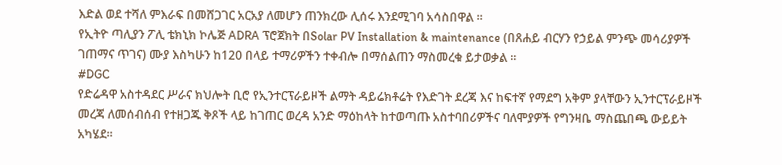እድል ወደ ተሻለ ምእራፍ በመሸጋገር አርአያ ለመሆን ጠንክረው ሊሰሩ እንደሚገባ አሳስበዋል ፡፡
የኢትዮ ጣሊያን ፖሊ ቴክኒክ ኮሌጅ ADRA ፕሮጀክት በSolar PV Installation & maintenance (በጸሐይ ብርሃን የኃይል ምንጭ መሳሪያዎች ገጠማና ጥገና) ሙያ እስካሁን ከ120 በላይ ተማሪዎችን ተቀብሎ በማሰልጠን ማስመረቁ ይታወቃል ፡፡
#DGC
የድሬዳዋ አስተዳደር ሥራና ክህሎት ቢሮ የኢንተርፕራይዞች ልማት ዳይሬክቶሬት የእድገት ደረጃ እና ከፍተኛ የማደግ አቅም ያላቸውን ኢንተርፕራይዞች መረጃ ለመሰብሰብ የተዘጋጁ ቅጾች ላይ ከገጠር ወረዳ አንድ ማዕከላት ከተወጣጡ አስተባበሪዎችና ባለሞያዎች የግንዛቤ ማስጨበጫ ውይይት አካሄደ፡፡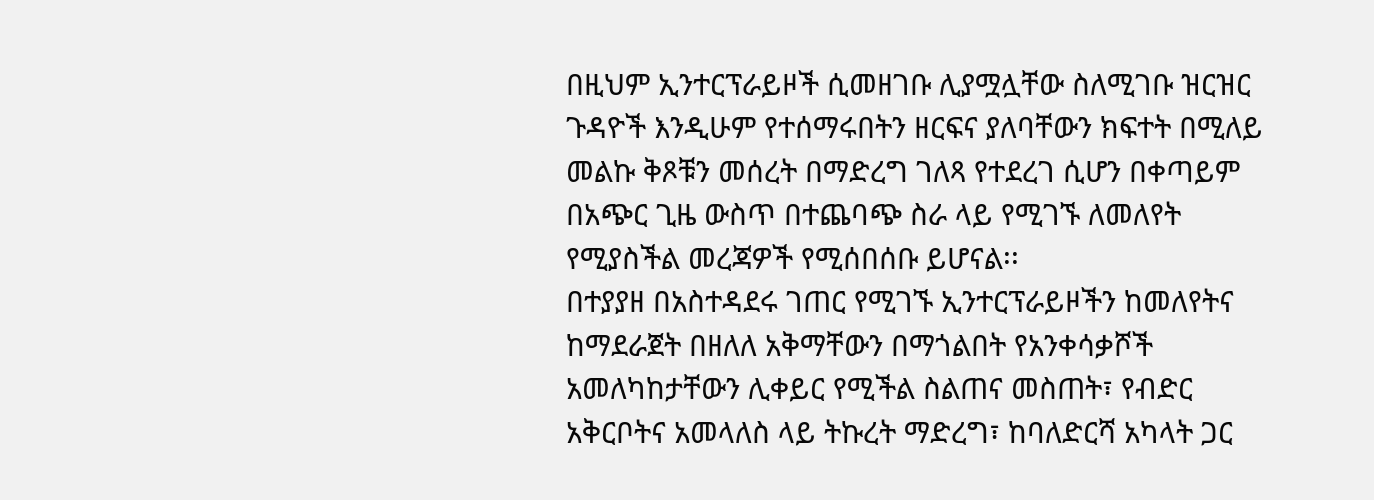በዚህም ኢንተርፕራይዞች ሲመዘገቡ ሊያሟሏቸው ስለሚገቡ ዝርዝር ጉዳዮች እንዲሁም የተሰማሩበትን ዘርፍና ያለባቸውን ክፍተት በሚለይ መልኩ ቅጾቹን መሰረት በማድረግ ገለጻ የተደረገ ሲሆን በቀጣይም በአጭር ጊዜ ውስጥ በተጨባጭ ስራ ላይ የሚገኙ ለመለየት የሚያስችል መረጃዎች የሚሰበሰቡ ይሆናል፡፡
በተያያዘ በአስተዳደሩ ገጠር የሚገኙ ኢንተርፕራይዞችን ከመለየትና ከማደራጀት በዘለለ አቅማቸውን በማጎልበት የአንቀሳቃሾች አመለካከታቸውን ሊቀይር የሚችል ስልጠና መስጠት፣ የብድር አቅርቦትና አመላለስ ላይ ትኩረት ማድረግ፣ ከባለድርሻ አካላት ጋር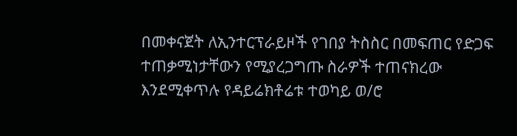በመቀናጀት ለኢንተርፕራይዞች የገበያ ትስስር በመፍጠር የድጋፍ ተጠቃሚነታቸውን የሚያረጋግጡ ስራዎች ተጠናክረው እንደሚቀጥሉ የዳይሬክቶሬቱ ተወካይ ወ/ሮ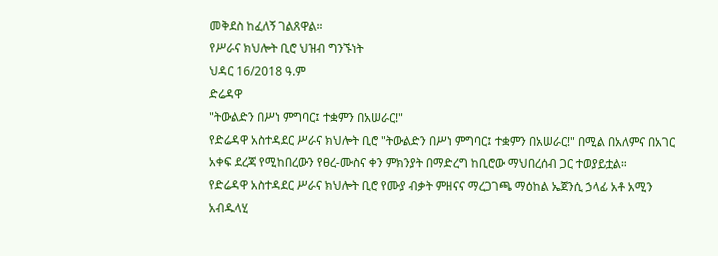መቅደስ ከፈለኝ ገልጸዋል።
የሥራና ክህሎት ቢሮ ህዝብ ግንኙነት
ህዳር 16/2018 ዓ.ም
ድሬዳዋ
"ትውልድን በሥነ ምግባር፤ ተቋምን በአሠራር!"
የድሬዳዋ አስተዳደር ሥራና ክህሎት ቢሮ "ትውልድን በሥነ ምግባር፤ ተቋምን በአሠራር!" በሚል በአለምና በአገር አቀፍ ደረጃ የሚከበረውን የፀረ-ሙስና ቀን ምክንያት በማድረግ ከቢሮው ማህበረሰብ ጋር ተወያይቷል።
የድሬዳዋ አስተዳደር ሥራና ክህሎት ቢሮ የሙያ ብቃት ምዘናና ማረጋገጫ ማዕከል ኤጀንሲ ኃላፊ አቶ አሚን አብዱላሂ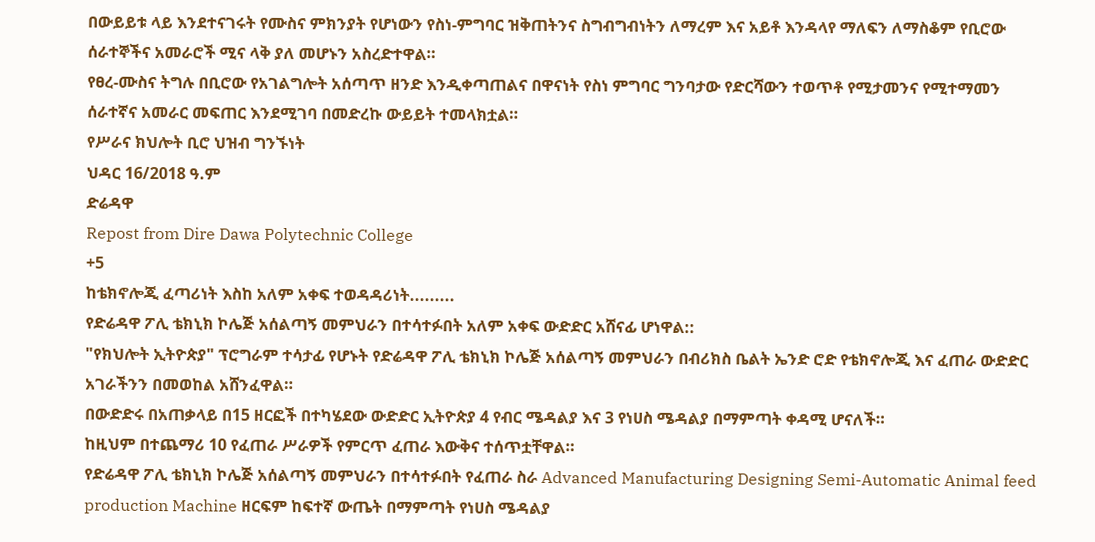በውይይቱ ላይ እንደተናገሩት የሙስና ምክንያት የሆነውን የስነ-ምግባር ዝቅጠትንና ስግብግብነትን ለማረም እና አይቶ እንዳላየ ማለፍን ለማስቆም የቢሮው ሰራተኞችና አመራሮች ሚና ላቅ ያለ መሆኑን አስረድተዋል።
የፀረ-ሙስና ትግሉ በቢሮው የአገልግሎት አሰጣጥ ዘንድ እንዲቀጣጠልና በዋናነት የስነ ምግባር ግንባታው የድርሻውን ተወጥቶ የሚታመንና የሚተማመን ሰራተኛና አመራር መፍጠር እንደሚገባ በመድረኩ ውይይት ተመላክቷል።
የሥራና ክህሎት ቢሮ ህዝብ ግንኙነት
ህዳር 16/2018 ዓ.ም
ድሬዳዋ
Repost from Dire Dawa Polytechnic College
+5
ከቴክኖሎጂ ፈጣሪነት እስከ አለም አቀፍ ተወዳዳሪነት.........
የድሬዳዋ ፖሊ ቴክኒክ ኮሌጅ አሰልጣኝ መምህራን በተሳተፉበት አለም አቀፍ ውድድር አሸናፊ ሆነዋል::
"የክህሎት ኢትዮጵያ" ፕሮግራም ተሳታፊ የሆኑት የድሬዳዋ ፖሊ ቴክኒክ ኮሌጅ አሰልጣኝ መምህራን በብሪክስ ቤልት ኤንድ ሮድ የቴክኖሎጂ እና ፈጠራ ውድድር አገራችንን በመወከል አሸንፈዋል።
በውድድሩ በአጠቃላይ በ15 ዘርፎች በተካሄደው ውድድር ኢትዮጵያ 4 የብር ሜዳልያ እና 3 የነሀስ ሜዳልያ በማምጣት ቀዳሚ ሆናለች።
ከዚህም በተጨማሪ 10 የፈጠራ ሥራዎች የምርጥ ፈጠራ እውቅና ተሰጥቷቸዋል።
የድሬዳዋ ፖሊ ቴክኒክ ኮሌጅ አሰልጣኝ መምህራን በተሳተፉበት የፈጠራ ስራ Advanced Manufacturing Designing Semi-Automatic Animal feed production Machine ዘርፍም ከፍተኛ ውጤት በማምጣት የነሀስ ሜዳልያ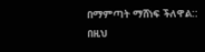በማምጣት ማሸነፍ ችለዋል::
በዚህ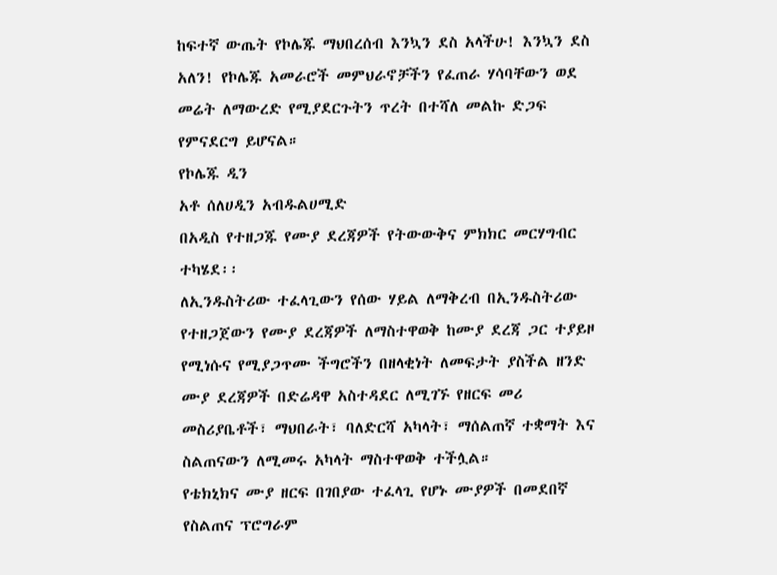ከፍተኛ ውጤት የኮሌጁ ማህበረሰብ እንኳን ደስ አላችሁ! እንኳን ደስ አለን! የኮሌጁ አመራሮች መምህራኖቻችን የፈጠራ ሃሳባቸውን ወደ መሬት ለማውረድ የሚያደርጉትን ጥረት በተሻለ መልኩ ድጋፍ የምናደርግ ይሆናል።
የኮሌጁ ዲን
አቶ ሰለሀዲን አብዱልሀሚድ
በአዲስ የተዘጋጁ የሙያ ደረጃዎች የትውውቅና ምክክር መርሃግብር ተካሄደ፡፡
ለኢንዱስትሪው ተፈላጊውን የሰው ሃይል ለማቅረብ በኢንዱስትሪው የተዘጋጀውን የሙያ ደረጃዎች ለማስተዋወቅ ከሙያ ደረጃ ጋር ተያይዞ የሚነሱና የሚያጋጥሙ ችግሮችን በዘላቂነት ለመፍታት ያስችል ዘንድ ሙያ ደረጃዎች በድሬዳዋ አስተዳደር ለሚገኙ የዘርፍ መሪ መስሪያቤቶች፣ ማህበራት፣ ባለድርሻ አካላት፣ ማሰልጠኛ ተቋማት እና ስልጠናውን ለሚመሩ አካላት ማስተዋወቅ ተችሏል።
የቴክኒክና ሙያ ዘርፍ በገበያው ተፈላጊ የሆኑ ሙያዎች በመደበኛ የስልጠና ፕሮግራም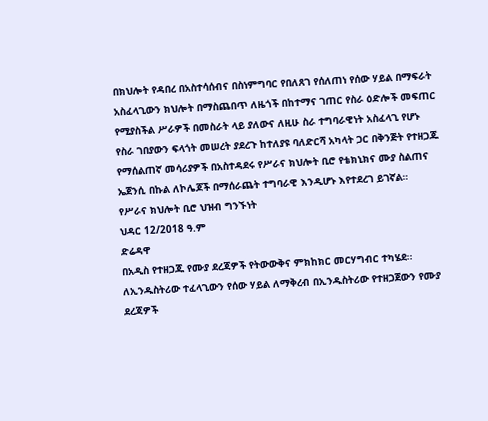በክህሎት የዳበረ በአስተሳሰብና በስነምግባር የበለጸገ የሰለጠነ የሰው ሃይል በማፍራት አስፈላጊውን ክህሎት በማስጨበጥ ለዜጎች በከተማና ገጠር የስራ ዕድሎች መፍጠር የሚያስችል ሥራዎች በመስራት ላይ ያለውና ለዚሁ ስራ ተግባራዊነት አስፈላጊ የሆኑ የስራ ገበያውን ፍላጎት መሠረት ያደረጉ ከተለያዩ ባለድርሻ አካላት ጋር በቅንጅት የተዘጋጁ የማሰልጠኛ መሳሪያዎች በአስተዳደሩ የሥራና ክህሎት ቢሮ የቴክኒክና ሙያ ስልጠና ኤጀንሲ በኩል ለኮሌጆች በማሰራጨት ተግባራዊ እንዲሆኑ እየተደረገ ይገኛል።
የሥራና ክህሎት ቢሮ ህዝብ ግንኙነት
ህዳር 12/2018 ዓ.ም
ድሬዳዋ
በአዲስ የተዘጋጁ የሙያ ደረጃዎች የትውውቅና ምክከክር መርሃግብር ተካሄደ፡፡
ለኢንዱስትሪው ተፈላጊውን የሰው ሃይል ለማቅረብ በኢንዱስትሪው የተዘጋጀውን የሙያ ደረጃዎች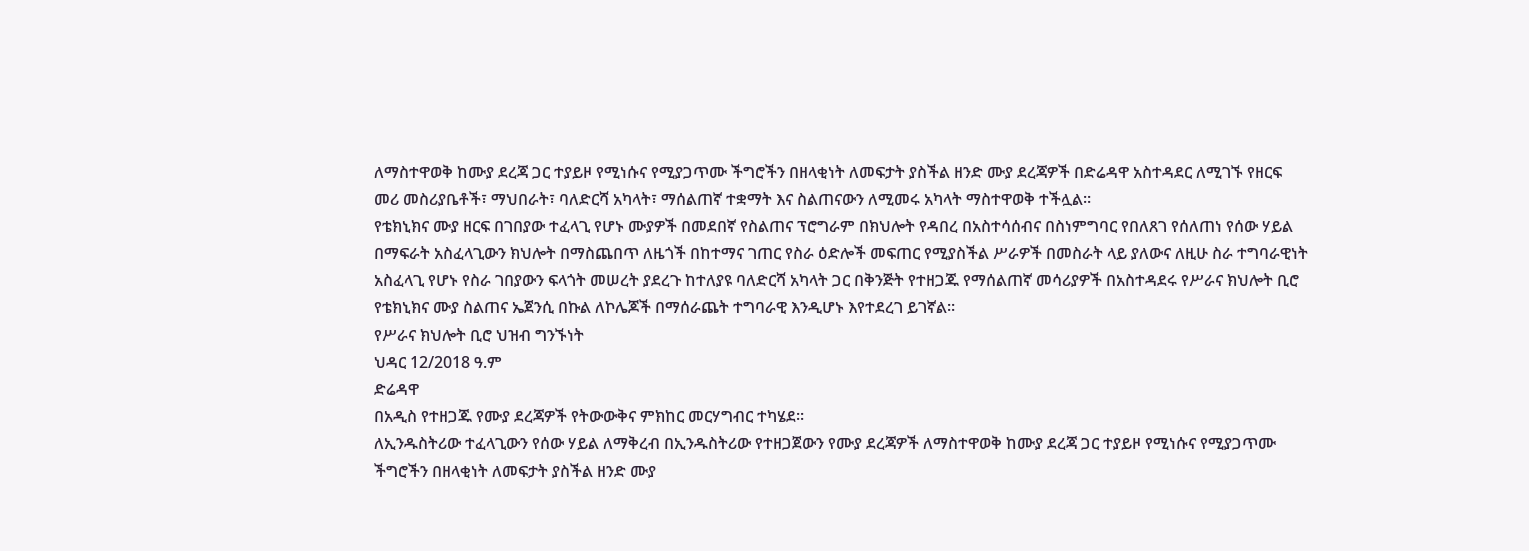ለማስተዋወቅ ከሙያ ደረጃ ጋር ተያይዞ የሚነሱና የሚያጋጥሙ ችግሮችን በዘላቂነት ለመፍታት ያስችል ዘንድ ሙያ ደረጃዎች በድሬዳዋ አስተዳደር ለሚገኙ የዘርፍ መሪ መስሪያቤቶች፣ ማህበራት፣ ባለድርሻ አካላት፣ ማሰልጠኛ ተቋማት እና ስልጠናውን ለሚመሩ አካላት ማስተዋወቅ ተችሏል።
የቴክኒክና ሙያ ዘርፍ በገበያው ተፈላጊ የሆኑ ሙያዎች በመደበኛ የስልጠና ፕሮግራም በክህሎት የዳበረ በአስተሳሰብና በስነምግባር የበለጸገ የሰለጠነ የሰው ሃይል በማፍራት አስፈላጊውን ክህሎት በማስጨበጥ ለዜጎች በከተማና ገጠር የስራ ዕድሎች መፍጠር የሚያስችል ሥራዎች በመስራት ላይ ያለውና ለዚሁ ስራ ተግባራዊነት አስፈላጊ የሆኑ የስራ ገበያውን ፍላጎት መሠረት ያደረጉ ከተለያዩ ባለድርሻ አካላት ጋር በቅንጅት የተዘጋጁ የማሰልጠኛ መሳሪያዎች በአስተዳደሩ የሥራና ክህሎት ቢሮ የቴክኒክና ሙያ ስልጠና ኤጀንሲ በኩል ለኮሌጆች በማሰራጨት ተግባራዊ እንዲሆኑ እየተደረገ ይገኛል።
የሥራና ክህሎት ቢሮ ህዝብ ግንኙነት
ህዳር 12/2018 ዓ.ም
ድሬዳዋ
በአዲስ የተዘጋጁ የሙያ ደረጃዎች የትውውቅና ምክከር መርሃግብር ተካሄደ፡፡
ለኢንዱስትሪው ተፈላጊውን የሰው ሃይል ለማቅረብ በኢንዱስትሪው የተዘጋጀውን የሙያ ደረጃዎች ለማስተዋወቅ ከሙያ ደረጃ ጋር ተያይዞ የሚነሱና የሚያጋጥሙ ችግሮችን በዘላቂነት ለመፍታት ያስችል ዘንድ ሙያ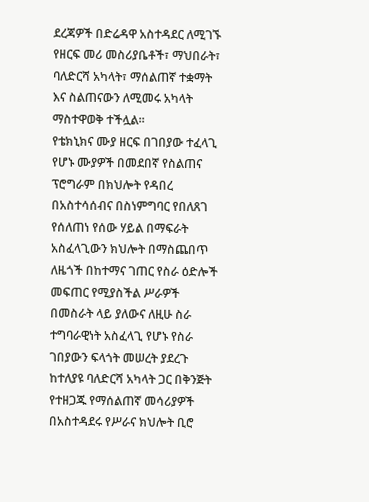ደረጃዎች በድሬዳዋ አስተዳደር ለሚገኙ የዘርፍ መሪ መስሪያቤቶች፣ ማህበራት፣ ባለድርሻ አካላት፣ ማሰልጠኛ ተቋማት እና ስልጠናውን ለሚመሩ አካላት ማስተዋወቅ ተችሏል።
የቴክኒክና ሙያ ዘርፍ በገበያው ተፈላጊ የሆኑ ሙያዎች በመደበኛ የስልጠና ፕሮግራም በክህሎት የዳበረ በአስተሳሰብና በስነምግባር የበለጸገ የሰለጠነ የሰው ሃይል በማፍራት አስፈላጊውን ክህሎት በማስጨበጥ ለዜጎች በከተማና ገጠር የስራ ዕድሎች መፍጠር የሚያስችል ሥራዎች በመስራት ላይ ያለውና ለዚሁ ስራ ተግባራዊነት አስፈላጊ የሆኑ የስራ ገበያውን ፍላጎት መሠረት ያደረጉ ከተለያዩ ባለድርሻ አካላት ጋር በቅንጅት የተዘጋጁ የማሰልጠኛ መሳሪያዎች በአስተዳደሩ የሥራና ክህሎት ቢሮ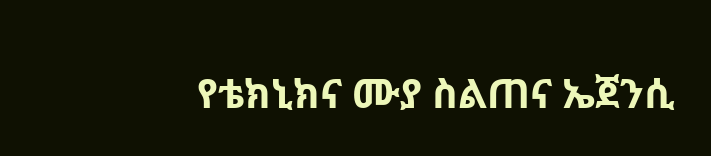የቴክኒክና ሙያ ስልጠና ኤጀንሲ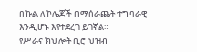በኩል ለኮሌጆች በማሰራጨት ተግባራዊ እንዲሆኑ እየተደረገ ይገኛል።
የሥራና ክህሎት ቢሮ ህዝብ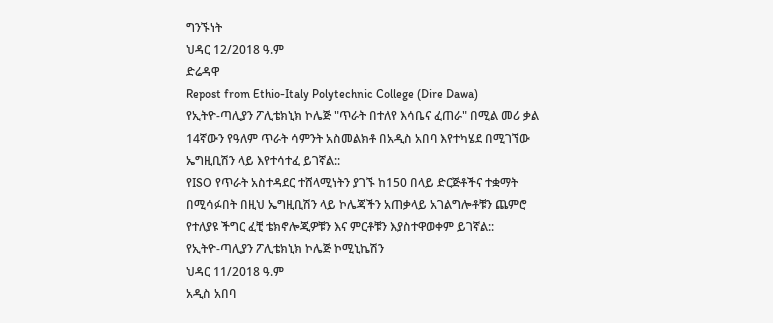ግንኙነት
ህዳር 12/2018 ዓ.ም
ድሬዳዋ
Repost from Ethio-Italy Polytechnic College (Dire Dawa)
የኢትዮ-ጣሊያን ፖሊቴክኒክ ኮሌጅ "ጥራት በተለየ እሳቤና ፈጠራ" በሚል መሪ ቃል 14ኛውን የዓለም ጥራት ሳምንት አስመልክቶ በአዲስ አበባ እየተካሄደ በሚገኘው ኤግዚቢሽን ላይ እየተሳተፈ ይገኛል::
የISO የጥራት አስተዳደር ተሸላሚነትን ያገኙ ከ150 በላይ ድርጅቶችና ተቋማት በሚሳፉበት በዚህ ኤግዚቢሽን ላይ ኮሌጃችን አጠቃላይ አገልግሎቶቹን ጨምሮ የተለያዩ ችግር ፈቺ ቴክኖሎጂዎቹን እና ምርቶቹን እያስተዋወቀም ይገኛል::
የኢትዮ-ጣሊያን ፖሊቴክኒክ ኮሌጅ ኮሚኒኬሽን
ህዳር 11/2018 ዓ.ም
አዲስ አበባ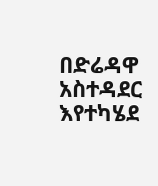በድሬዳዋ አስተዳደር እየተካሄደ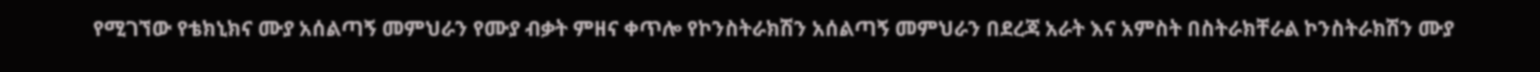የሚገኘው የቴክኒክና ሙያ አሰልጣኝ መምህራን የሙያ ብቃት ምዘና ቀጥሎ የኮንስትራክሽን አሰልጣኝ መምህራን በደረጃ አራት እና አምስት በስትራክቸራል ኮንስትራክሽን ሙያ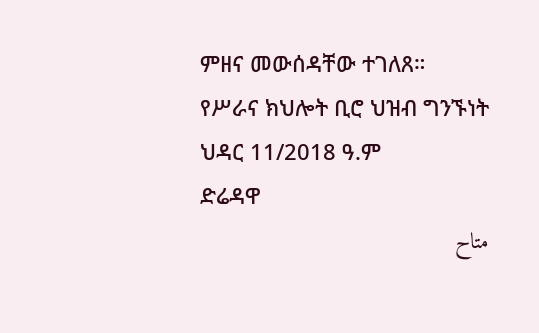ምዘና መውሰዳቸው ተገለጸ።
የሥራና ክህሎት ቢሮ ህዝብ ግንኙነት
ህዳር 11/2018 ዓ.ም
ድሬዳዋ
متاح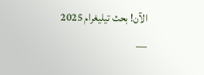الآن! بحث تيليغرام 2025 —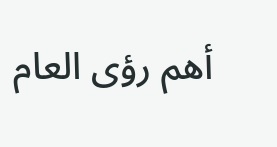أهم رؤى العام